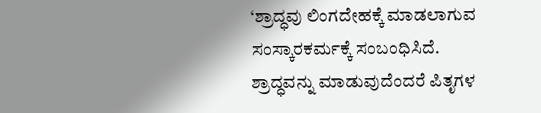‘ಶ್ರಾದ್ಧವು ಲಿಂಗದೇಹಕ್ಕೆ ಮಾಡಲಾಗುವ ಸಂಸ್ಕಾರಕರ್ಮಕ್ಕೆ ಸಂಬಂಧಿಸಿದೆ. ಶ್ರಾದ್ಧವನ್ನು ಮಾಡುವುದೆಂದರೆ ಪಿತೃಗಳ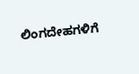ಲಿಂಗದೇಹಗಳಿಗೆ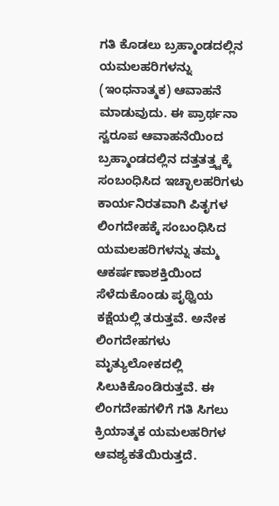ಗತಿ ಕೊಡಲು ಬ್ರಹ್ಮಾಂಡದಲ್ಲಿನ ಯಮಲಹರಿಗಳನ್ನು (ಇಂಧನಾತ್ಮಕ) ಆವಾಹನೆ ಮಾಡುವುದು. ಈ ಪ್ರಾರ್ಥನಾ ಸ್ವರೂಪ ಆವಾಹನೆಯಿಂದ ಬ್ರಹ್ಮಾಂಡದಲ್ಲಿನ ದತ್ತತತ್ತ್ವಕ್ಕೆ ಸಂಬಂಧಿಸಿದ ಇಚ್ಛಾಲಹರಿಗಳು ಕಾರ್ಯನಿರತವಾಗಿ ಪಿತೃಗಳ ಲಿಂಗದೇಹಕ್ಕೆ ಸಂಬಂಧಿಸಿದ ಯಮಲಹರಿಗಳನ್ನು ತಮ್ಮ ಆಕರ್ಷಣಾಶಕ್ತಿಯಿಂದ ಸೆಳೆದುಕೊಂಡು ಪೃಥ್ವಿಯ ಕಕ್ಷೆಯಲ್ಲಿ ತರುತ್ತವೆ. ಅನೇಕ ಲಿಂಗದೇಹಗಳು ಮೃತ್ಯುಲೋಕದಲ್ಲಿ ಸಿಲುಕಿಕೊಂಡಿರುತ್ತವೆ. ಈ ಲಿಂಗದೇಹಗಳಿಗೆ ಗತಿ ಸಿಗಲು ಕ್ರಿಯಾತ್ಮಕ ಯಮಲಹರಿಗಳ ಆವಶ್ಯಕತೆಯಿರುತ್ತದೆ.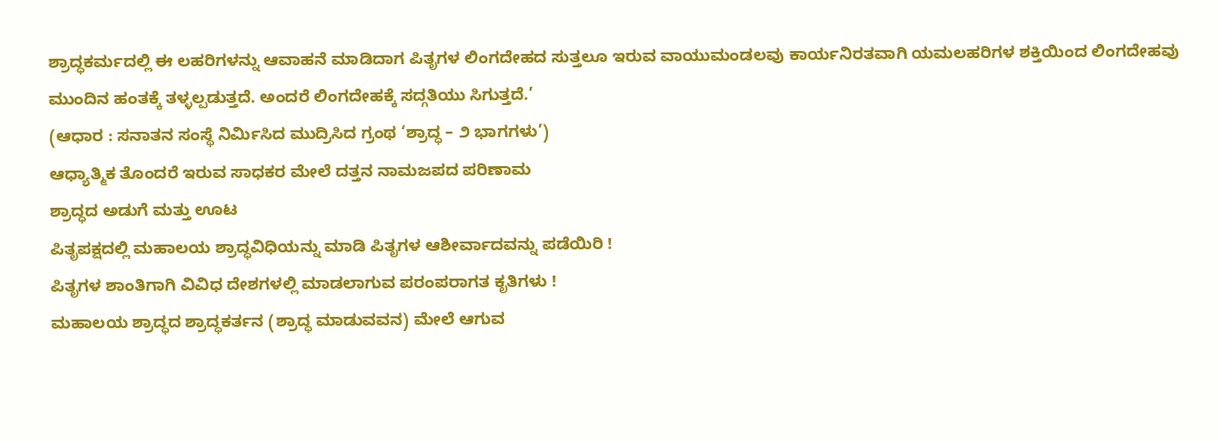ಶ್ರಾದ್ಧಕರ್ಮದಲ್ಲಿ ಈ ಲಹರಿಗಳನ್ನು ಆವಾಹನೆ ಮಾಡಿದಾಗ ಪಿತೃಗಳ ಲಿಂಗದೇಹದ ಸುತ್ತಲೂ ಇರುವ ವಾಯುಮಂಡಲವು ಕಾರ್ಯನಿರತವಾಗಿ ಯಮಲಹರಿಗಳ ಶಕ್ತಿಯಿಂದ ಲಿಂಗದೇಹವು ಮುಂದಿನ ಹಂತಕ್ಕೆ ತಳ್ಳಲ್ಪಡುತ್ತದೆ. ಅಂದರೆ ಲಿಂಗದೇಹಕ್ಕೆ ಸದ್ಗತಿಯು ಸಿಗುತ್ತದೆ.’
(ಆಧಾರ : ಸನಾತನ ಸಂಸ್ಥೆ ನಿರ್ಮಿಸಿದ ಮುದ್ರಿಸಿದ ಗ್ರಂಥ ‘ಶ್ರಾದ್ಧ – ೨ ಭಾಗಗಳು’)
ಆಧ್ಯಾತ್ಮಿಕ ತೊಂದರೆ ಇರುವ ಸಾಧಕರ ಮೇಲೆ ದತ್ತನ ನಾಮಜಪದ ಪರಿಣಾಮ
ಶ್ರಾದ್ಧದ ಅಡುಗೆ ಮತ್ತು ಊಟ
ಪಿತೃಪಕ್ಷದಲ್ಲಿ ಮಹಾಲಯ ಶ್ರಾದ್ಧವಿಧಿಯನ್ನು ಮಾಡಿ ಪಿತೃಗಳ ಆಶೀರ್ವಾದವನ್ನು ಪಡೆಯಿರಿ !
ಪಿತೃಗಳ ಶಾಂತಿಗಾಗಿ ವಿವಿಧ ದೇಶಗಳಲ್ಲಿ ಮಾಡಲಾಗುವ ಪರಂಪರಾಗತ ಕೃತಿಗಳು !
ಮಹಾಲಯ ಶ್ರಾದ್ಧದ ಶ್ರಾದ್ಧಕರ್ತನ (ಶ್ರಾದ್ಧ ಮಾಡುವವನ) ಮೇಲೆ ಆಗುವ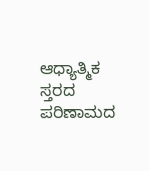ಆಧ್ಯಾತ್ಮಿಕ ಸ್ತರದ ಪರಿಣಾಮದ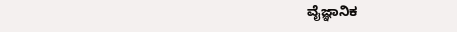ವೈಜ್ಞಾನಿಕ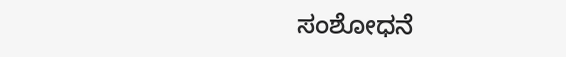ಸಂಶೋಧನೆ